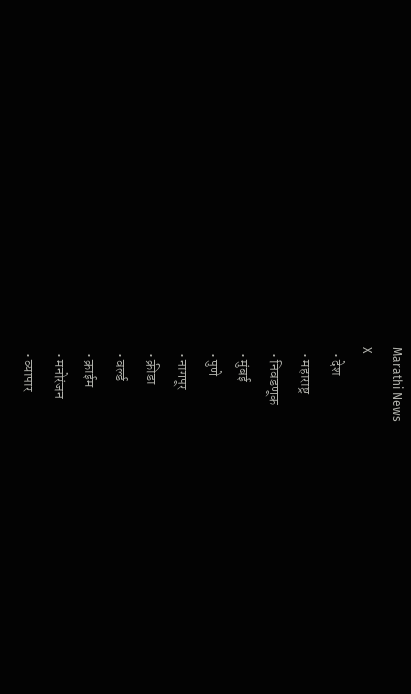Marathi News
X
  • देश
  • महाराष्ट्र
  • निवडणूक
  • मुंबई
  • पुणे
  • नागपूर
  • क्रीडा
  • वर्ल्ड
  • क्राईम
  • मनोरंजन
  • व्यापार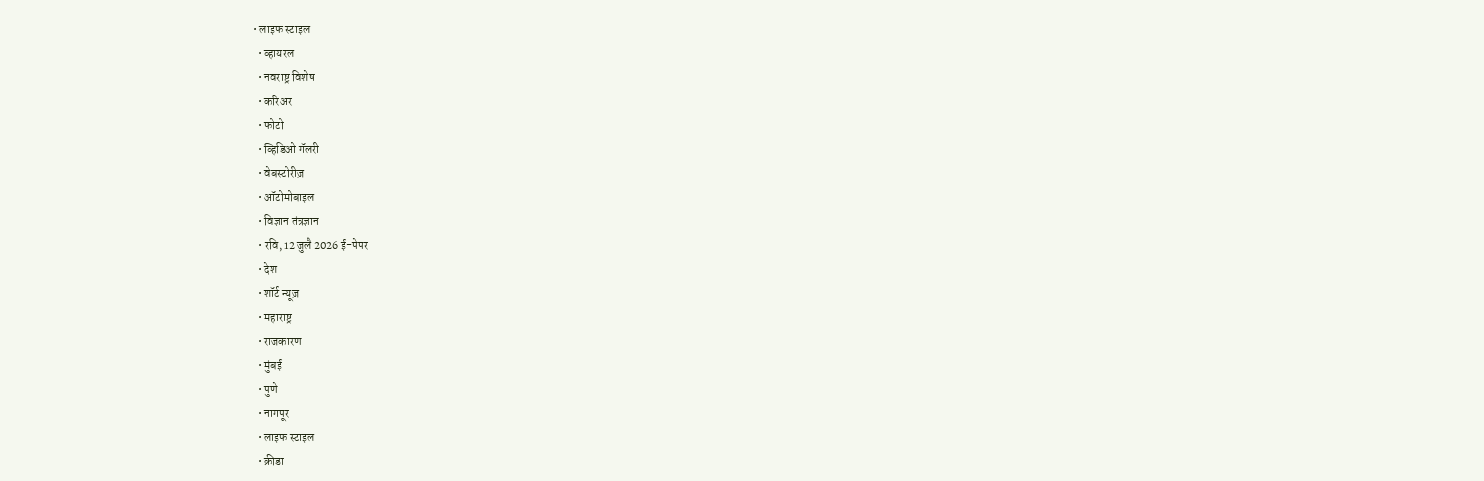• लाइफ स्टाइल
  • व्हायरल
  • नवराष्ट्र विशेष
  • करिअर
  • फोटो
  • व्हिडिओ गॅलरी
  • वेबस्टोरीज़
  • ऑटोमोबाइल
  • विज्ञान तंत्रज्ञान
  • रवि, 12 जुलै 2026 ई-पेपर
  • देश
  • शॉर्ट न्यूज़
  • महाराष्ट्र
  • राजकारण
  • मुंबई
  • पुणे
  • नागपूर
  • लाइफ स्टाइल
  • क्रीडा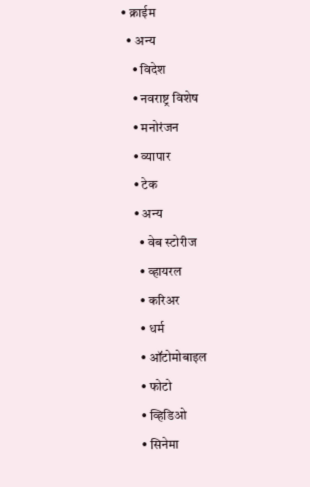• क्राईम
  • अन्य
    • विदेश
    • नवराष्ट्र विशेष
    • मनोरंजन
    • व्यापार
    • टेक
    • अन्य
      • वेब स्टोरीज
      • व्हायरल
      • करिअर
      • धर्म
      • ऑटोमोबाइल
      • फोटो
      • व्हिडिओ
      • सिनेमा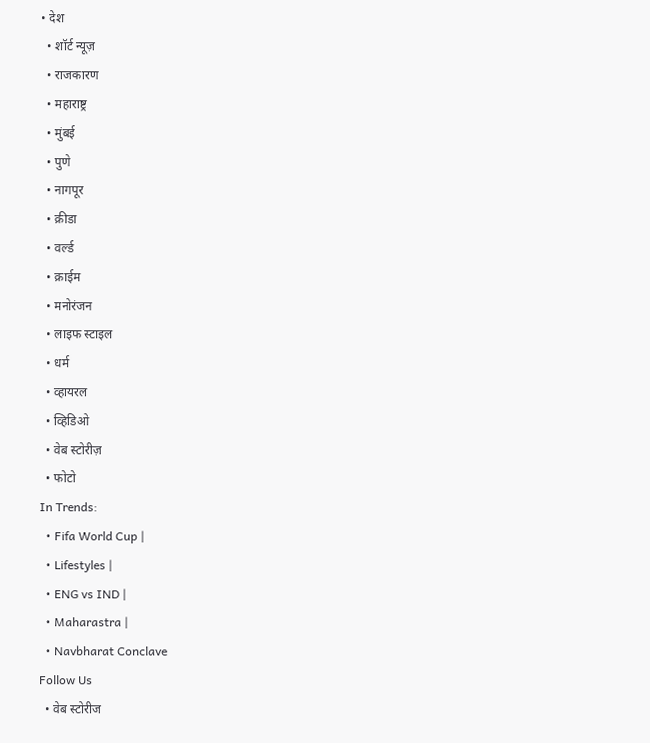• देश
  • शॉर्ट न्यूज़
  • राजकारण
  • महाराष्ट्र
  • मुंबई
  • पुणे
  • नागपूर
  • क्रीडा
  • वर्ल्ड
  • क्राईम
  • मनोरंजन
  • लाइफ स्टाइल
  • धर्म
  • व्हायरल
  • व्हिडिओ
  • वेब स्टोरीज़
  • फोटो
In Trends:
  • Fifa World Cup |
  • Lifestyles |
  • ENG vs IND |
  • Maharastra |
  • Navbharat Conclave
Follow Us
  • वेब स्टोरीज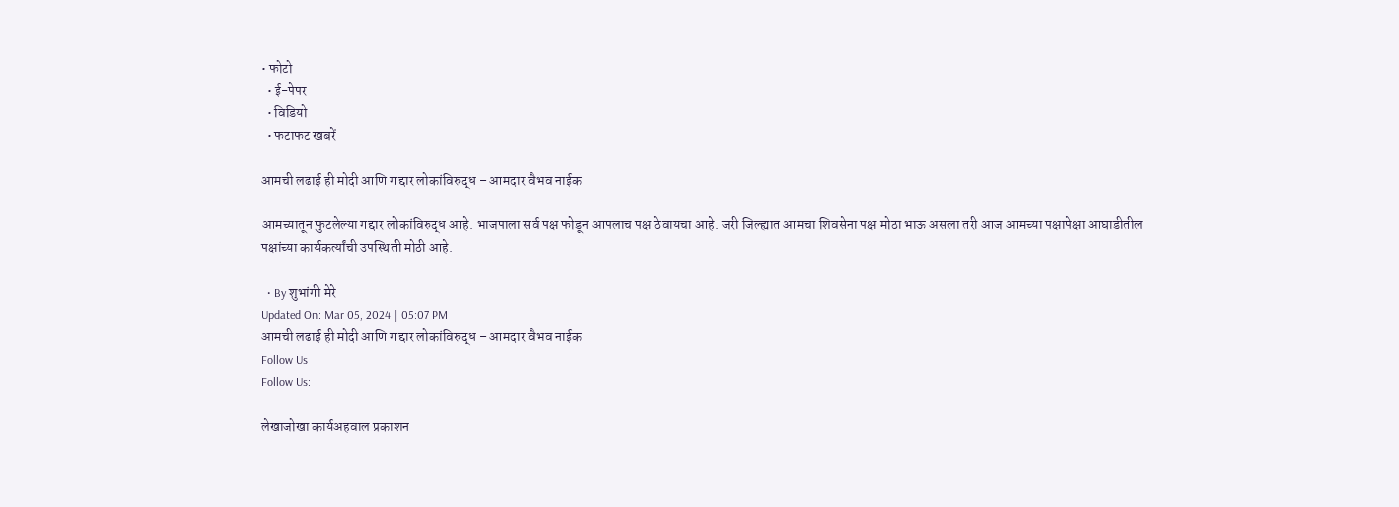• फोटो
  • ई-पेपर
  • विडियो
  • फटाफट खबरें

आमची लढाई ही मोदी आणि गद्दार लोकांविरुद्ध – आमदार वैभव नाईक

आमच्यातून फुटलेल्या गद्दार लोकांविरुद्ध आहे. भाजपाला सर्व पक्ष फोडून आपलाच पक्ष ठेवायचा आहे. जरी जिल्ह्यात आमचा शिवसेना पक्ष मोठा भाऊ असला तरी आज आमच्या पक्षापेक्षा आघाडीतील पक्षांच्या कार्यकर्त्यांची उपस्थिती मोठी आहे.

  • By शुभांगी मेरे
Updated On: Mar 05, 2024 | 05:07 PM
आमची लढाई ही मोदी आणि गद्दार लोकांविरुद्ध – आमदार वैभव नाईक
Follow Us
Follow Us:

लेखाजोखा कार्यअहवाल प्रकाशन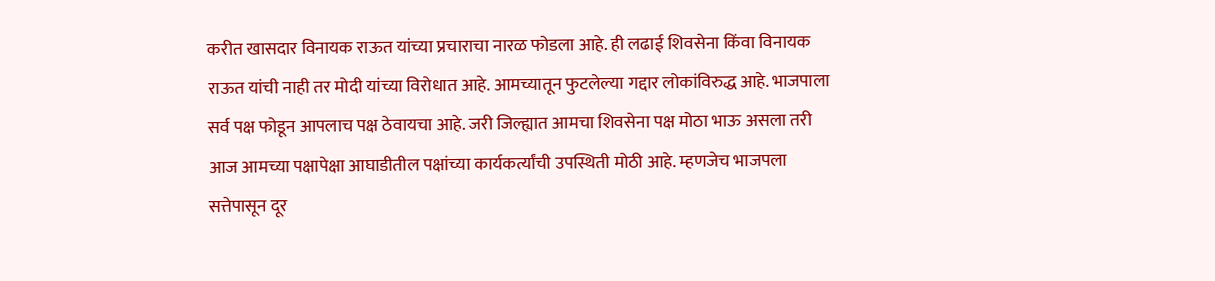करीत खासदार विनायक राऊत यांच्या प्रचाराचा नारळ फोडला आहे. ही लढाई शिवसेना किंवा विनायक राऊत यांची नाही तर मोदी यांच्या विरोधात आहे. आमच्यातून फुटलेल्या गद्दार लोकांविरुद्ध आहे. भाजपाला सर्व पक्ष फोडून आपलाच पक्ष ठेवायचा आहे. जरी जिल्ह्यात आमचा शिवसेना पक्ष मोठा भाऊ असला तरी आज आमच्या पक्षापेक्षा आघाडीतील पक्षांच्या कार्यकर्त्यांची उपस्थिती मोठी आहे. म्हणजेच भाजपला सत्तेपासून दूर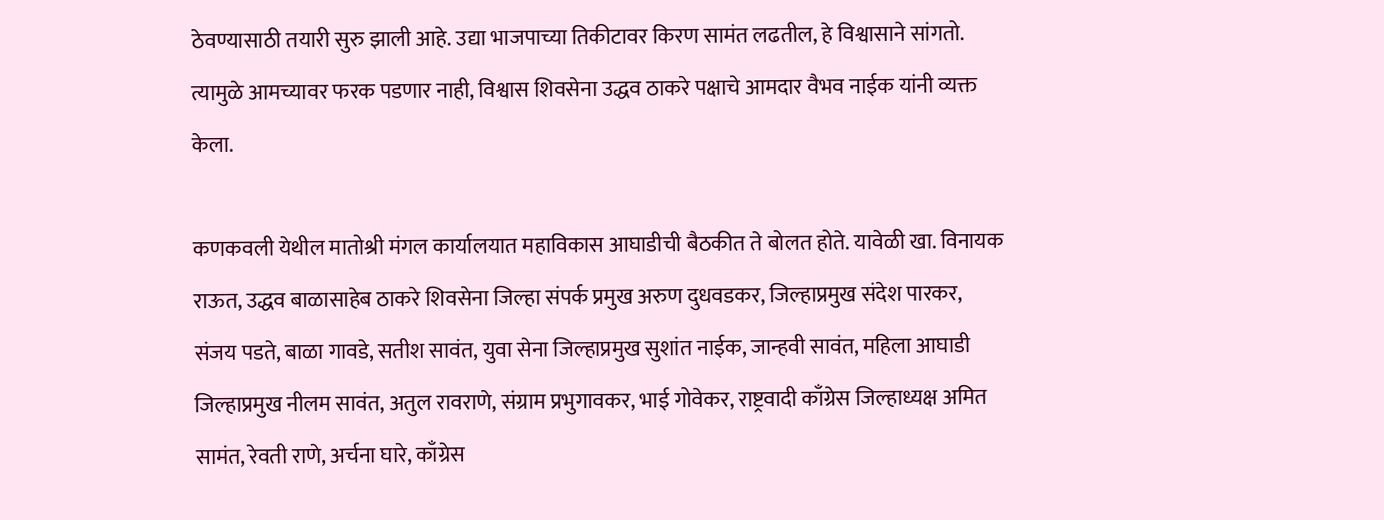ठेवण्यासाठी तयारी सुरु झाली आहे. उद्या भाजपाच्या तिकीटावर किरण सामंत लढतील, हे विश्वासाने सांगतो. त्यामुळे आमच्यावर फरक पडणार नाही, विश्वास शिवसेना उद्धव ठाकरे पक्षाचे आमदार वैभव नाईक यांनी व्यक्त केला.

कणकवली येथील मातोश्री मंगल कार्यालयात महाविकास आघाडीची बैठकीत ते बोलत होते. यावेळी खा. विनायक राऊत, उद्धव बाळासाहेब ठाकरे शिवसेना जिल्हा संपर्क प्रमुख अरुण दुधवडकर, जिल्हाप्रमुख संदेश पारकर, संजय पडते, बाळा गावडे, सतीश सावंत, युवा सेना जिल्हाप्रमुख सुशांत नाईक, जान्हवी सावंत, महिला आघाडी जिल्हाप्रमुख नीलम सावंत, अतुल रावराणे, संग्राम प्रभुगावकर, भाई गोवेकर, राष्ट्रवादी काँग्रेस जिल्हाध्यक्ष अमित सामंत, रेवती राणे, अर्चना घारे, काँग्रेस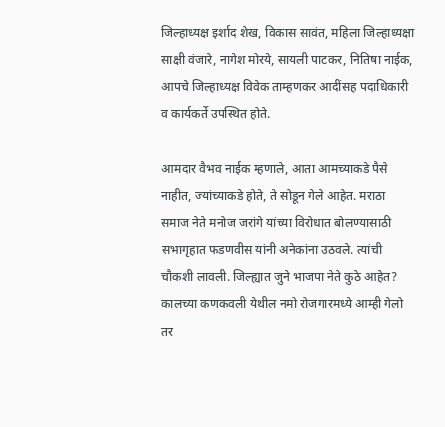जिल्हाध्यक्ष इर्शाद शेख, विकास सावंत, महिला जिल्हाध्यक्षा साक्षी वंजारे, नागेश मोरये, सायली पाटकर, नितिषा नाईक, आपचे जिल्हाध्यक्ष विवेक ताम्हणकर आदींसह पदाधिकारी व कार्यकर्ते उपस्थित होते.

आमदार वैभव नाईक म्हणाले, आता आमच्याकडे पैसे नाहीत, ज्यांच्याकडे होते, ते सोडून गेले आहेत. मराठा समाज नेते मनोज जरांगे यांच्या विरोधात बोलण्यासाठी सभागृहात फडणवीस यांनी अनेकांना उठवले. त्यांची चौकशी लावली. जिल्ह्यात जुने भाजपा नेते कुठे आहेत? कालच्या कणकवली येथील नमो रोजगारमध्ये आम्ही गेलो तर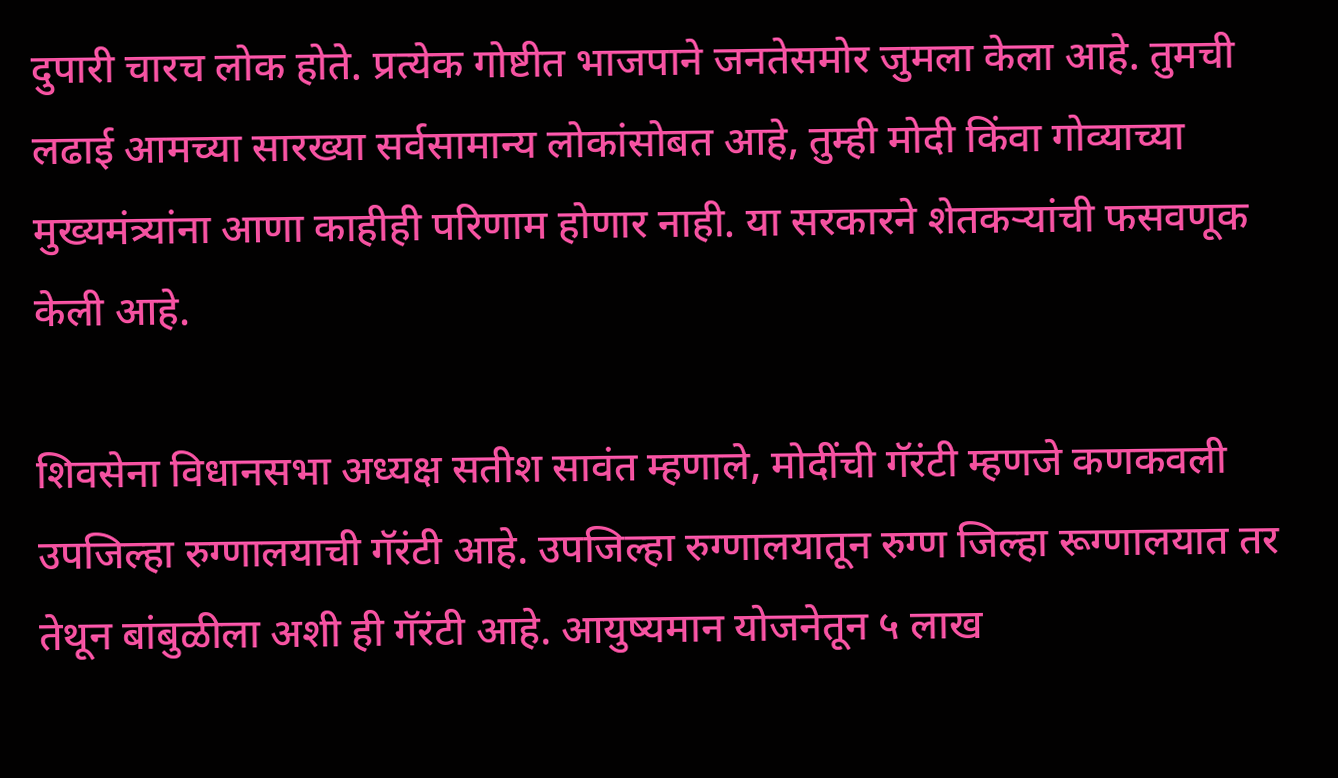दुपारी चारच लोक होते. प्रत्येक गोष्टीत भाजपाने जनतेसमोर जुमला केला आहे. तुमची लढाई आमच्या सारख्या सर्वसामान्य लोकांसोबत आहे, तुम्ही मोदी किंवा गोव्याच्या मुख्यमंत्र्यांना आणा काहीही परिणाम होणार नाही. या सरकारने शेतकऱ्यांची फसवणूक केली आहे.

शिवसेना विधानसभा अध्यक्ष सतीश सावंत म्हणाले, मोदींची गॅरंटी म्हणजे कणकवली उपजिल्हा रुग्णालयाची गॅरंटी आहे. उपजिल्हा रुग्णालयातून रुग्ण जिल्हा रूग्णालयात तर तेथून बांबुळीला अशी ही गॅरंटी आहे. आयुष्यमान योजनेतून ५ लाख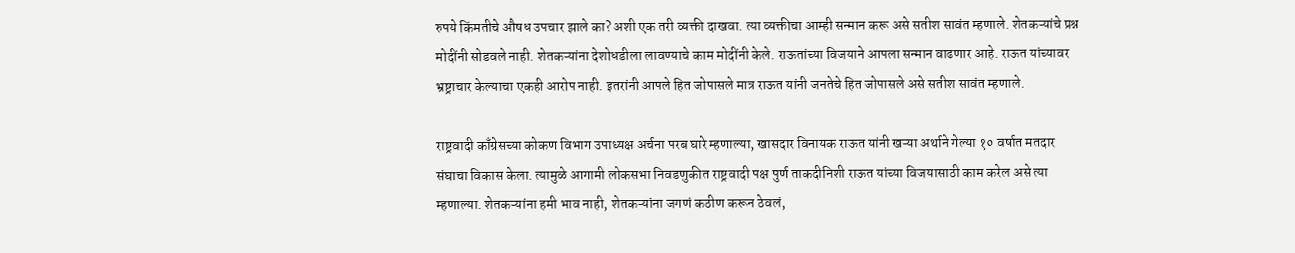रुपये किंमतीचे औषध उपचार झाले का? अशी एक तरी व्यक्ती दाखवा. त्या व्यक्तीचा आम्ही सन्मान करू असे सतीश सावंत म्हणाले. शेतकऱ्यांचे प्रश्न मोदींनी सोडवले नाही. शेतकऱ्यांना देशोधडीला लावण्याचे काम मोदींनी केले. राऊतांच्या विजयाने आपला सन्मान वाढणार आहे. राऊत यांच्यावर भ्रष्ट्राचार केल्याचा एकही आरोप नाही. इतरांनी आपले हित जोपासले मात्र राऊत यांनी जनतेचे हित जोपासले असे सतीश सावंत म्हणाले.

राष्ट्रवादी काँग्रेसच्या कोकण विभाग उपाध्यक्ष अर्चना परब घारे म्हणाल्या, खासदार विनायक राऊत यांनी खऱ्या अर्थाने गेल्या १० वर्षात मतदार संघाचा विकास केला. त्यामुळे आगामी लोकसभा निवडणुकीत राष्ट्रवादी पक्ष पुर्ण ताकदीनिशी राऊत यांच्या विजयासाठी काम करेल असे त्या म्हणाल्या. शेतकऱ्यांना हमी भाव नाही, शेतकऱ्यांना जगणं कठीण करून ठेवलं,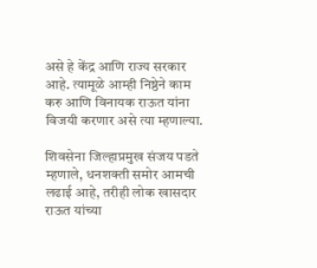असे हे केंद्र आणि राज्य सरकार आहे. त्यामूळे आम्ही निष्ठेने काम करु आणि विनायक राऊत यांना विजयी करणार असे त्या म्हणाल्या.

शिवसेना जिल्हाप्रमुख संजय पडते म्हणाले, धनशक्ती समोर आमची लढाई आहे, तरीही लोक खासदार राऊत यांच्या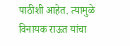पाठीशी आहेत. त्यामुळे विनायक राऊत यांचा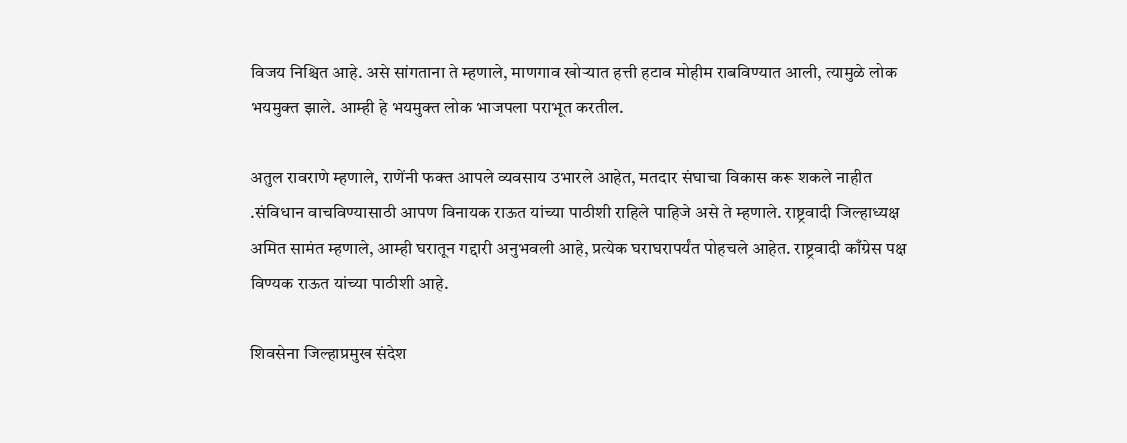विजय निश्चित आहे. असे सांगताना ते म्हणाले, माणगाव खोऱ्यात हत्ती हटाव मोहीम राबविण्यात आली, त्यामुळे लोक भयमुक्त झाले. आम्ही हे भयमुक्त लोक भाजपला पराभूत करतील.

अतुल रावराणे म्हणाले, राणेंनी फक्त आपले व्यवसाय उभारले आहेत, मतदार संघाचा विकास करू शकले नाहीत .संविधान वाचविण्यासाठी आपण विनायक राऊत यांच्या पाठीशी राहिले पाहिजे असे ते म्हणाले. राष्ट्रवादी जिल्हाध्यक्ष अमित सामंत म्हणाले, आम्ही घरातून गद्दारी अनुभवली आहे, प्रत्येक घराघरापर्यंत पोहचले आहेत. राष्ट्रवादी काँग्रेस पक्ष विण्यक राऊत यांच्या पाठीशी आहे.

शिवसेना जिल्हाप्रमुख संदेश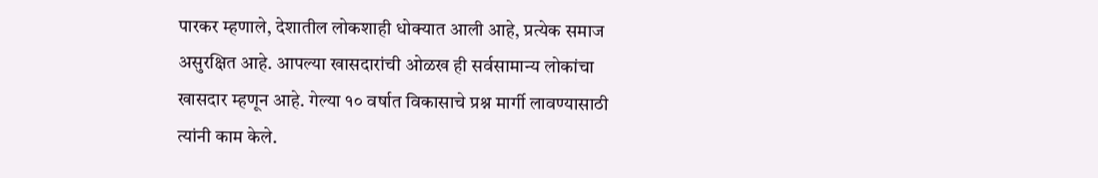पारकर म्हणाले, देशातील लोकशाही धोक्यात आली आहे, प्रत्येक समाज असुरक्षित आहे. आपल्या खासदारांची ओळख ही सर्वसामान्य लोकांचा खासदार म्हणून आहे. गेल्या १० वर्षात विकासाचे प्रश्न मार्गी लावण्यासाठी त्यांनी काम केले.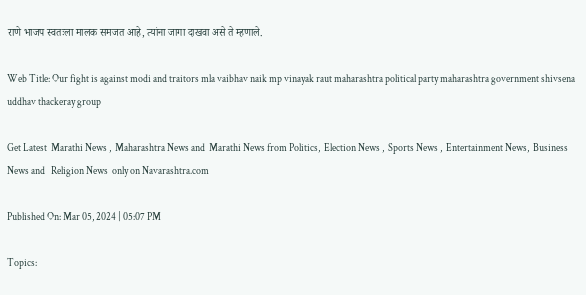राणे भाजप स्वतःला मालक समजत आहे, त्यांना जागा दाखवा असे ते म्हणाले.

Web Title: Our fight is against modi and traitors mla vaibhav naik mp vinayak raut maharashtra political party maharashtra government shivsena uddhav thackeray group

Get Latest  Marathi News ,  Maharashtra News and  Marathi News from Politics,  Election News ,  Sports News ,  Entertainment News,  Business News and   Religion News  only on Navarashtra.com

Published On: Mar 05, 2024 | 05:07 PM

Topics: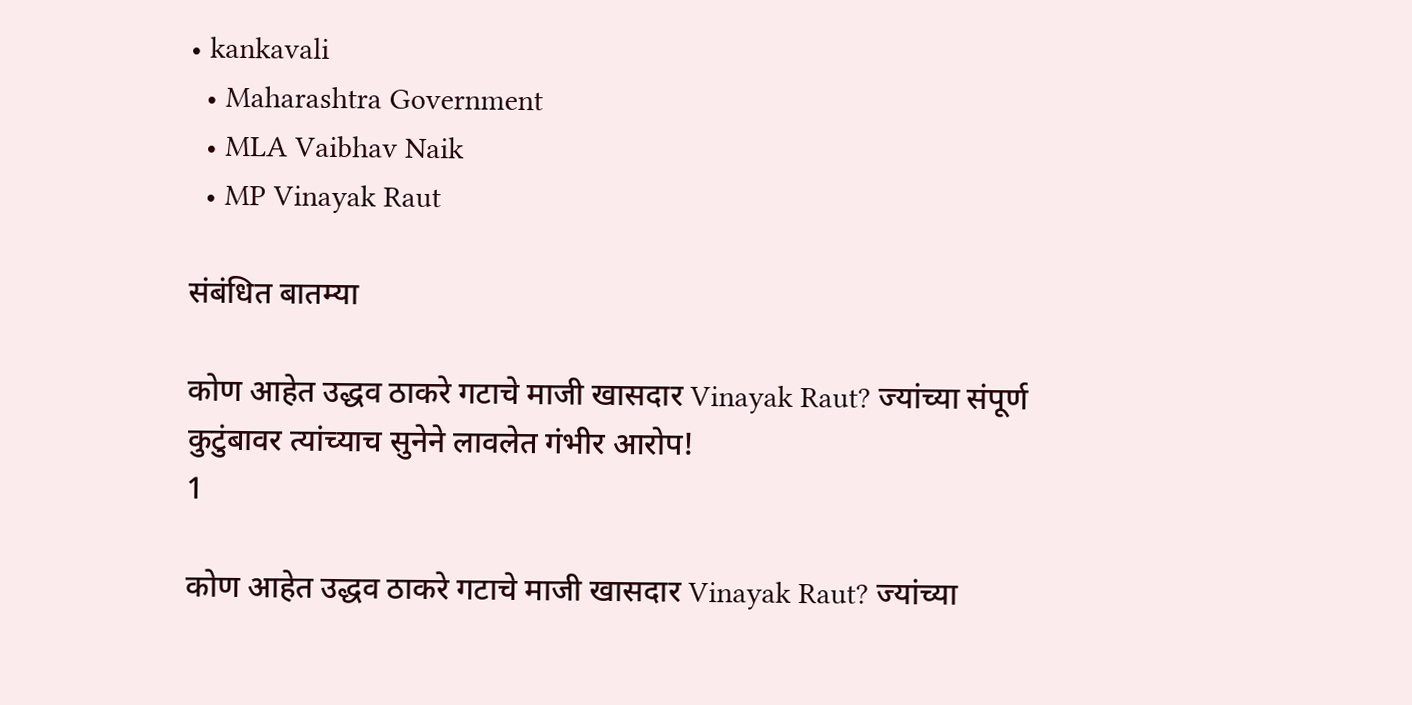• kankavali
  • Maharashtra Government
  • MLA Vaibhav Naik
  • MP Vinayak Raut

संबंधित बातम्या

कोण आहेत उद्धव ठाकरे गटाचे माजी खासदार Vinayak Raut? ज्यांच्या संपूर्ण कुटुंबावर त्यांच्याच सुनेने लावलेत गंभीर आरोप!
1

कोण आहेत उद्धव ठाकरे गटाचे माजी खासदार Vinayak Raut? ज्यांच्या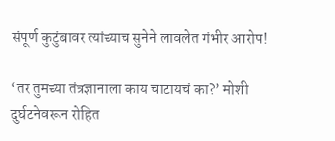संपूर्ण कुटुंबावर त्यांच्याच सुनेने लावलेत गंभीर आरोप!

‘तर तुमच्या तंत्रज्ञानाला काय चाटायचं का?’ मोशी दुर्घटनेवरून रोहित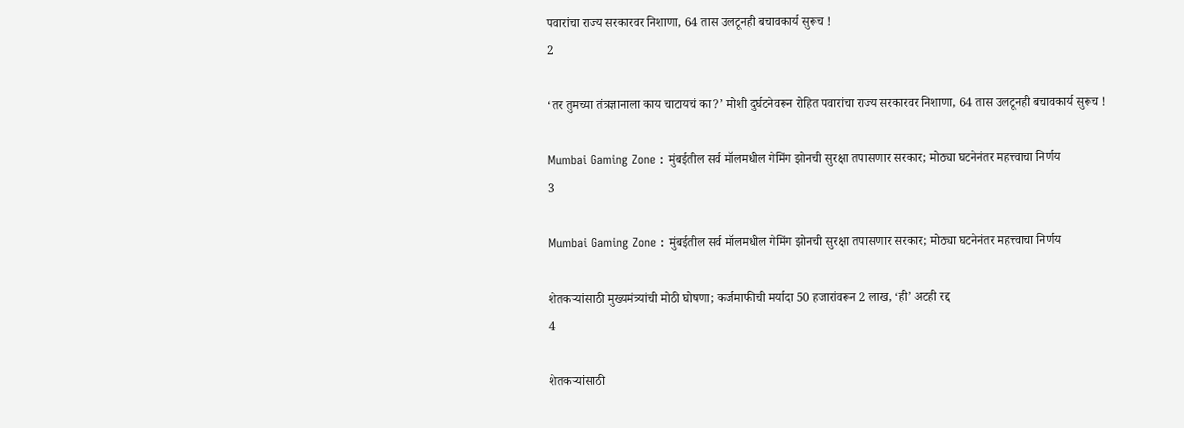पवारांचा राज्य सरकारवर निशाणा, 64 तास उलटूनही बचावकार्य सुरूच !
2

‘तर तुमच्या तंत्रज्ञानाला काय चाटायचं का?’ मोशी दुर्घटनेवरून रोहित पवारांचा राज्य सरकारवर निशाणा, 64 तास उलटूनही बचावकार्य सुरूच !

Mumbai Gaming Zone : मुंबईतील सर्व मॉलमधील गेमिंग झोनची सुरक्षा तपासणार सरकार; मोठ्या घटनेनंतर महत्त्वाचा निर्णय
3

Mumbai Gaming Zone : मुंबईतील सर्व मॉलमधील गेमिंग झोनची सुरक्षा तपासणार सरकार; मोठ्या घटनेनंतर महत्त्वाचा निर्णय

शेतकऱ्यांसाठी मुख्यमंत्र्यांची मोठी घोषणा; कर्जमाफीची मर्यादा 50 हजारांवरून 2 लाख, ‘ही’ अटही रद्द
4

शेतकऱ्यांसाठी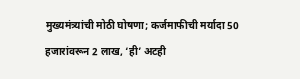मुख्यमंत्र्यांची मोठी घोषणा; कर्जमाफीची मर्यादा 50 हजारांवरून 2 लाख, ‘ही’ अटही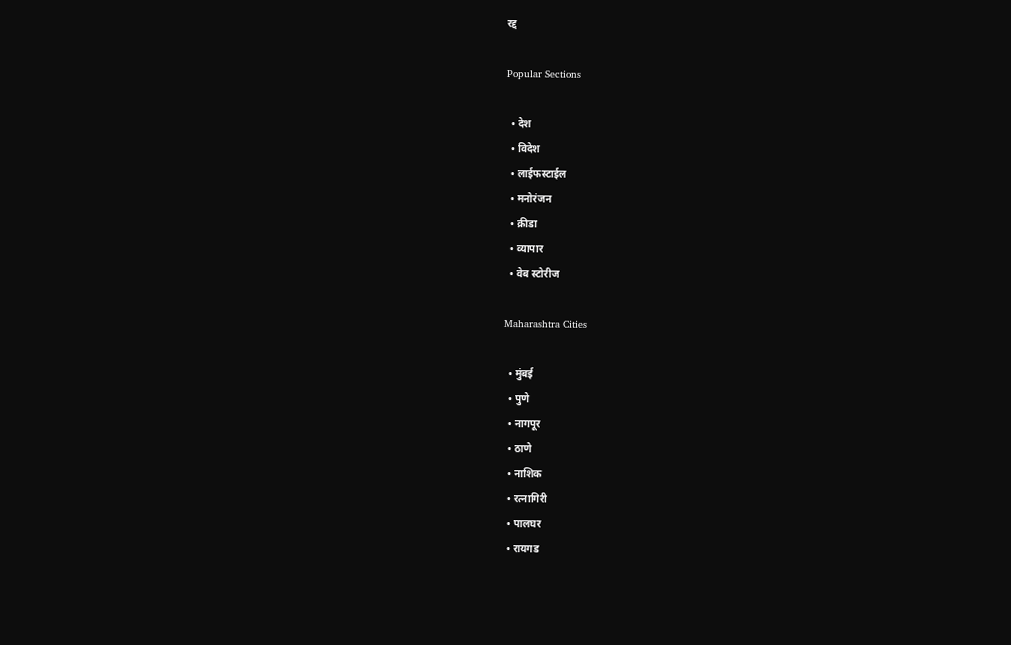रद्द

Popular Sections

  • देश
  • विदेश
  • लाईफस्टाईल
  • मनोरंजन
  • क्रीडा
  • व्यापार
  • वेब स्टोरीज

Maharashtra Cities

  • मुंबई
  • पुणे
  • नागपूर
  • ठाणे
  • नाशिक
  • रत्नागिरी
  • पालघर
  • रायगड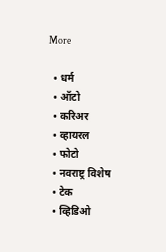More

  • धर्म
  • ऑटो
  • करिअर
  • व्हायरल
  • फोटो
  • नवराष्ट्र विशेष
  • टेक
  • व्हिडिओ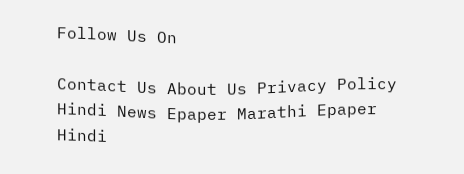Follow Us On

Contact Us About Us Privacy Policy
Hindi News Epaper Marathi Epaper Hindi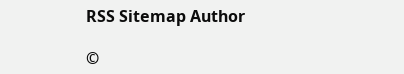RSS Sitemap Author

©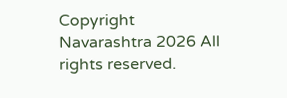Copyright Navarashtra 2026 All rights reserved.